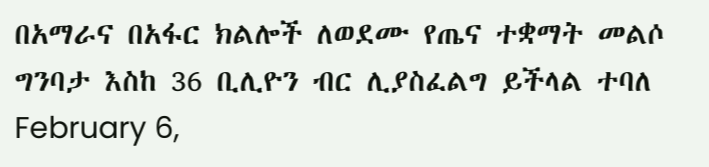በአማራና በአፋር ክልሎች ለወደሙ የጤና ተቋማት መልሶ ግንባታ እስከ 36 ቢሊዮን ብር ሊያስፈልግ ይችላል ተባለ
February 6,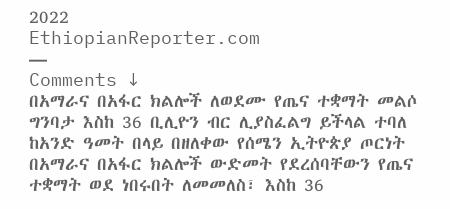2022
EthiopianReporter.com
—
Comments ↓
በአማራና በአፋር ክልሎች ለወደሙ የጤና ተቋማት መልሶ ግንባታ እስከ 36 ቢሊዮን ብር ሊያስፈልግ ይችላል ተባለ
ከአንድ ዓመት በላይ በዘለቀው የሰሜን ኢትዮጵያ ጦርነት በአማራና በአፋር ክልሎች ውድመት የደረሰባቸውን የጤና ተቋማት ወደ ነበሩበት ለመመለስ፣ እስከ 36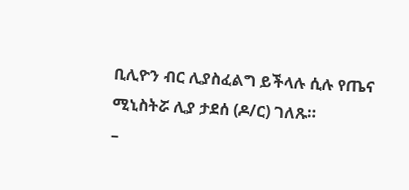ቢሊዮን ብር ሊያስፈልግ ይችላሉ ሲሉ የጤና ሚኒስትሯ ሊያ ታደሰ (ዶ/ር) ገለጹ።
–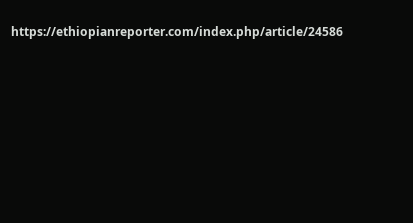https://ethiopianreporter.com/index.php/article/24586